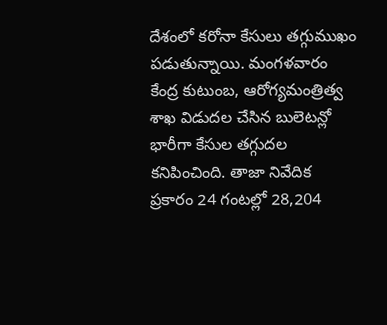దేశంలో కరోనా కేసులు తగ్గుముఖం పడుతున్నాయి. మంగళవారం కేంద్ర కుటుంబ, ఆరోగ్యమంత్రిత్వ శాఖ విడుదల చేసిన బులెటన్లో భారీగా కేసుల తగ్గుదల కనిపించింది. తాజా నివేదిక ప్రకారం 24 గంటల్లో 28,204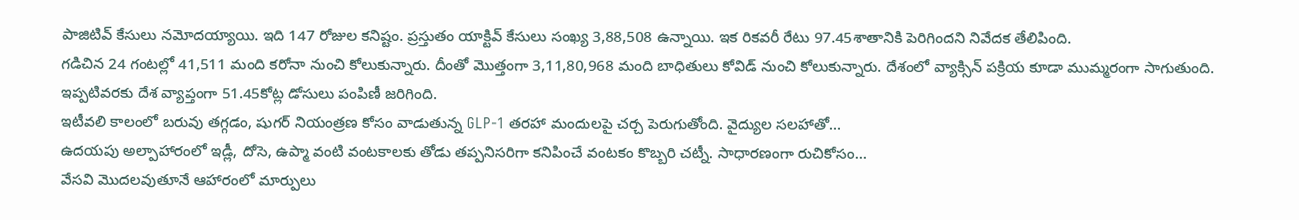పాజిటివ్ కేసులు నమోదయ్యాయి. ఇది 147 రోజుల కనిష్టం. ప్రస్తుతం యాక్టివ్ కేసులు సంఖ్య 3,88,508 ఉన్నాయి. ఇక రికవరీ రేటు 97.45శాతానికి పెరిగిందని నివేదక తేలిపింది.
గడిచిన 24 గంటల్లో 41,511 మంది కరోనా నుంచి కోలుకున్నారు. దీంతో మెుత్తంగా 3,11,80,968 మంది బాధితులు కోవిడ్ నుంచి కోలుకున్నారు. దేశంలో వ్యాక్సిన్ పక్రియ కూడా ముమ్మరంగా సాగుతుంది. ఇప్పటివరకు దేశ వ్యాప్తంగా 51.45కోట్ల డోసులు పంపిణీ జరిగింది.
ఇటీవలి కాలంలో బరువు తగ్గడం, షుగర్ నియంత్రణ కోసం వాడుతున్న GLP-1 తరహా మందులపై చర్చ పెరుగుతోంది. వైద్యుల సలహాతో…
ఉదయపు అల్పాహారంలో ఇడ్లీ, దోసె, ఉప్మా వంటి వంటకాలకు తోడు తప్పనిసరిగా కనిపించే వంటకం కొబ్బరి చట్నీ. సాధారణంగా రుచికోసం…
వేసవి మొదలవుతూనే ఆహారంలో మార్పులు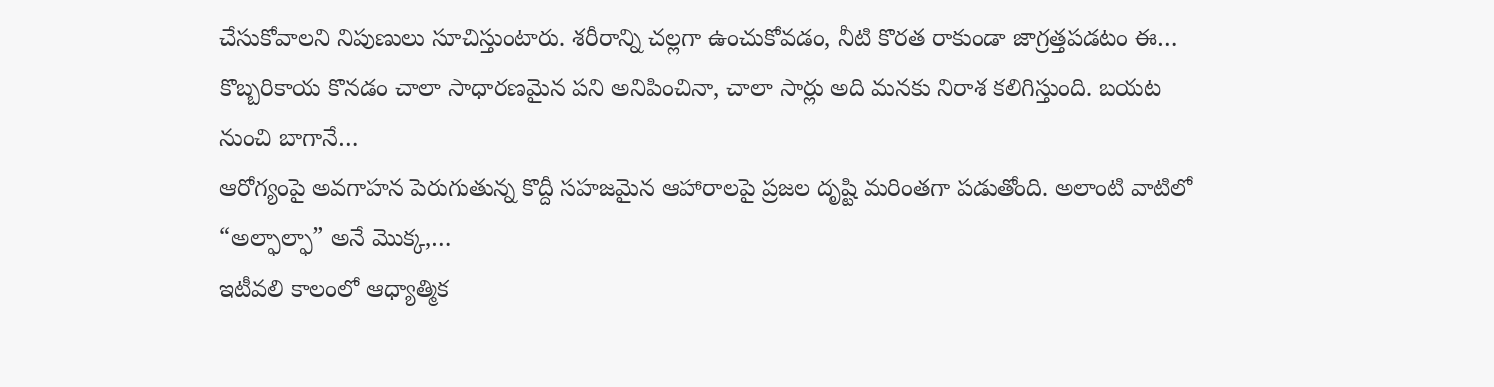చేసుకోవాలని నిపుణులు సూచిస్తుంటారు. శరీరాన్ని చల్లగా ఉంచుకోవడం, నీటి కొరత రాకుండా జాగ్రత్తపడటం ఈ…
కొబ్బరికాయ కొనడం చాలా సాధారణమైన పని అనిపించినా, చాలా సార్లు అది మనకు నిరాశ కలిగిస్తుంది. బయట నుంచి బాగానే…
ఆరోగ్యంపై అవగాహన పెరుగుతున్న కొద్దీ సహజమైన ఆహారాలపై ప్రజల దృష్టి మరింతగా పడుతోంది. అలాంటి వాటిలో “అల్ఫాల్ఫా” అనే మొక్క,…
ఇటీవలి కాలంలో ఆధ్యాత్మిక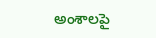అంశాలపై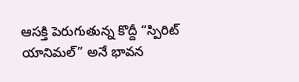ఆసక్తి పెరుగుతున్న కొద్దీ “స్పిరిట్ యానిమల్” అనే భావన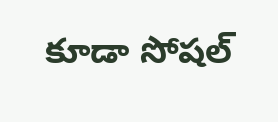కూడా సోషల్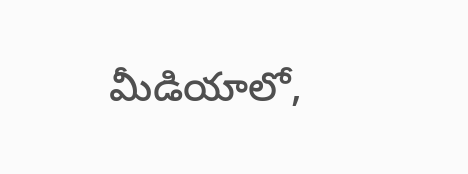మీడియాలో,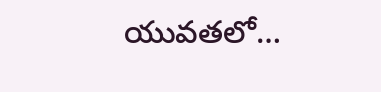యువతలో…